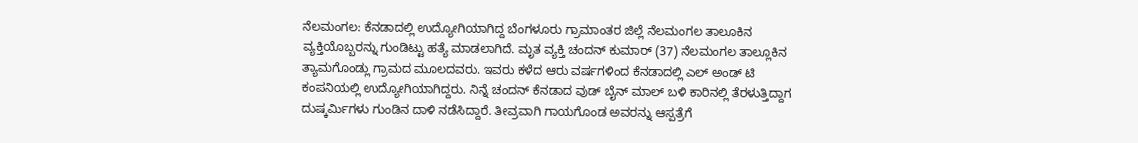ನೆಲಮಂಗಲ: ಕೆನಡಾದಲ್ಲಿ ಉದ್ಯೋಗಿಯಾಗಿದ್ದ ಬೆಂಗಳೂರು ಗ್ರಾಮಾಂತರ ಜಿಲ್ಲೆ ನೆಲಮಂಗಲ ತಾಲೂಕಿನ ವ್ಯಕ್ತಿಯೊಬ್ಬರನ್ನು ಗುಂಡಿಟ್ಟು ಹತ್ಯೆ ಮಾಡಲಾಗಿದೆ. ಮೃತ ವ್ಯಕ್ತಿ ಚಂದನ್ ಕುಮಾರ್ (37) ನೆಲಮಂಗಲ ತಾಲ್ಲೂಕಿನ ತ್ಯಾಮಗೊಂಡ್ಲು ಗ್ರಾಮದ ಮೂಲದವರು. ಇವರು ಕಳೆದ ಆರು ವರ್ಷಗಳಿಂದ ಕೆನಡಾದಲ್ಲಿ ಎಲ್ ಅಂಡ್ ಟಿ ಕಂಪನಿಯಲ್ಲಿ ಉದ್ಯೋಗಿಯಾಗಿದ್ದರು. ನಿನ್ನೆ ಚಂದನ್ ಕೆನಡಾದ ವುಡ್ ಬೈನ್ ಮಾಲ್ ಬಳಿ ಕಾರಿನಲ್ಲಿ ತೆರಳುತ್ತಿದ್ದಾಗ ದುಷ್ಕರ್ಮಿಗಳು ಗುಂಡಿನ ದಾಳಿ ನಡೆಸಿದ್ದಾರೆ. ತೀವ್ರವಾಗಿ ಗಾಯಗೊಂಡ ಅವರನ್ನು ಆಸ್ಪತ್ರೆಗೆ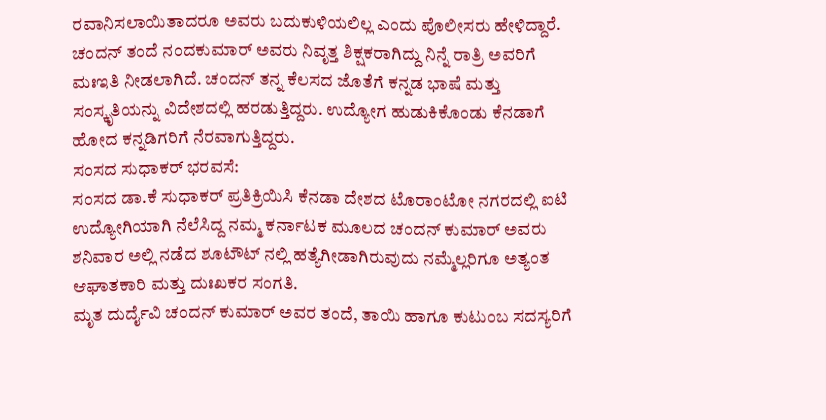ರವಾನಿಸಲಾಯಿತಾದರೂ ಅವರು ಬದುಕುಳಿಯಲಿಲ್ಲ ಎಂದು ಪೊಲೀಸರು ಹೇಳಿದ್ದಾರೆ.
ಚಂದನ್ ತಂದೆ ನಂದಕುಮಾರ್ ಅವರು ನಿವೃತ್ತ ಶಿಕ್ಷಕರಾಗಿದ್ದು ನಿನ್ನೆ ರಾತ್ರಿ ಅವರಿಗೆ ಮಃಇತಿ ನೀಡಲಾಗಿದೆ. ಚಂದನ್ ತನ್ನ ಕೆಲಸದ ಜೊತೆಗೆ ಕನ್ನಡ ಭಾಷೆ ಮತ್ತು ಸಂಸ್ಕೃತಿಯನ್ನು ವಿದೇಶದಲ್ಲಿ ಹರಡುತ್ತಿದ್ದರು. ಉದ್ಯೋಗ ಹುಡುಕಿಕೊಂಡು ಕೆನಡಾಗೆ ಹೋದ ಕನ್ನಡಿಗರಿಗೆ ನೆರವಾಗುತ್ತಿದ್ದರು.
ಸಂಸದ ಸುಧಾಕರ್ ಭರವಸೆ:
ಸಂಸದ ಡಾ.ಕೆ ಸುಧಾಕರ್ ಪ್ರತಿಕ್ರಿಯಿಸಿ ಕೆನಡಾ ದೇಶದ ಟೊರಾಂಟೋ ನಗರದಲ್ಲಿ ಐಟಿ ಉದ್ಯೋಗಿಯಾಗಿ ನೆಲೆಸಿದ್ದ ನಮ್ಮ ಕರ್ನಾಟಕ ಮೂಲದ ಚಂದನ್ ಕುಮಾರ್ ಅವರು ಶನಿವಾರ ಅಲ್ಲಿ ನಡೆದ ಶೂಟೌಟ್ ನಲ್ಲಿ ಹತ್ಯೆಗೀಡಾಗಿರುವುದು ನಮ್ಮೆಲ್ಲರಿಗೂ ಅತ್ಯಂತ ಆಘಾತಕಾರಿ ಮತ್ತು ದುಃಖಕರ ಸಂಗತಿ.
ಮೃತ ದುರ್ದೈವಿ ಚಂದನ್ ಕುಮಾರ್ ಅವರ ತಂದೆ, ತಾಯಿ ಹಾಗೂ ಕುಟುಂಬ ಸದಸ್ಯರಿಗೆ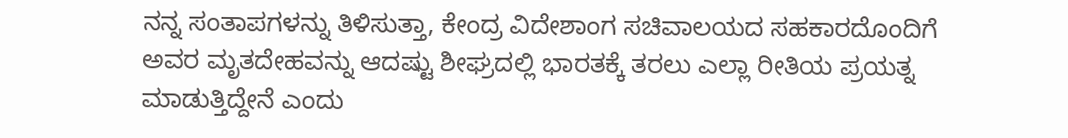ನನ್ನ ಸಂತಾಪಗಳನ್ನು ತಿಳಿಸುತ್ತಾ, ಕೇಂದ್ರ ವಿದೇಶಾಂಗ ಸಚಿವಾಲಯದ ಸಹಕಾರದೊಂದಿಗೆ ಅವರ ಮೃತದೇಹವನ್ನು ಆದಷ್ಟು ಶೀಘ್ರದಲ್ಲಿ ಭಾರತಕ್ಕೆ ತರಲು ಎಲ್ಲಾ ರೀತಿಯ ಪ್ರಯತ್ನ ಮಾಡುತ್ತಿದ್ದೇನೆ ಎಂದು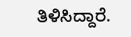ತಿಳಿಸಿದ್ದಾರೆ.